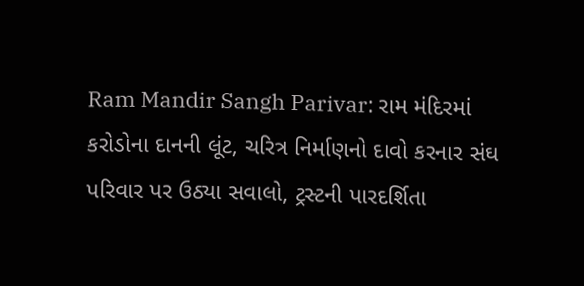Ram Mandir Sangh Parivar: રામ મંદિરમાં કરોડોના દાનની લૂંટ, ચરિત્ર નિર્માણનો દાવો કરનાર સંઘ પરિવાર પર ઉઠ્યા સવાલો, ટ્રસ્ટની પારદર્શિતા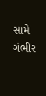સામે ગંભીર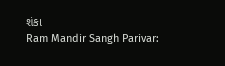શંકા
Ram Mandir Sangh Parivar: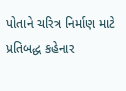પોતાને ચરિત્ર નિર્માણ માટે પ્રતિબદ્ધ કહેનાર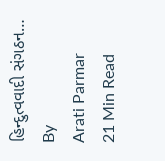હિન્દુત્વવાદી સંગઠન…
By
Arati Parmar
21 Min Read